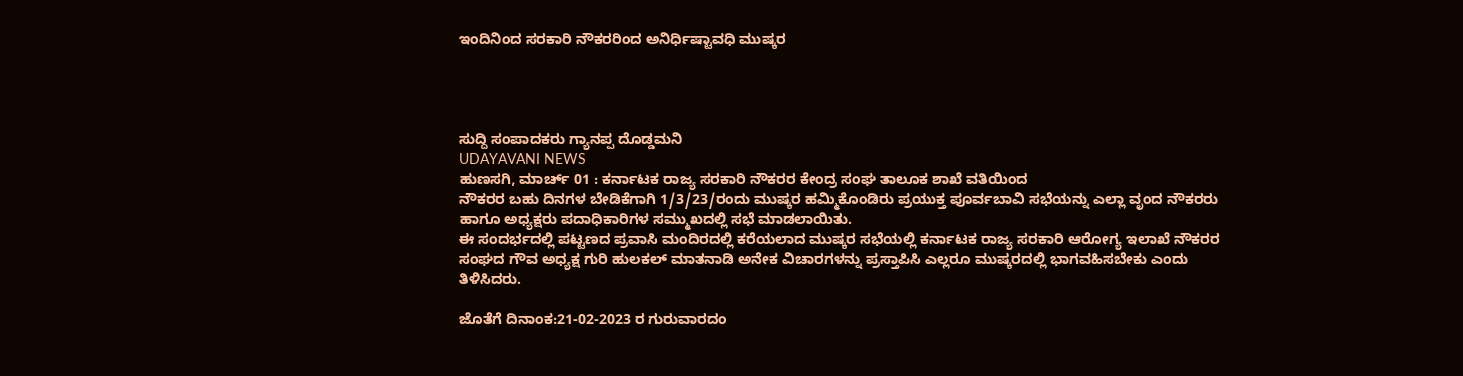ಇಂದಿನಿಂದ ಸರಕಾರಿ ನೌಕರರಿಂದ ಅನಿರ್ಧಿಷ್ಟಾವಧಿ ಮುಷ್ಕರ




ಸುದ್ದಿ ಸಂಪಾದಕರು ಗ್ಯಾನಪ್ಪ ದೊಡ್ಡಮನಿ
UDAYAVANI NEWS
ಹುಣಸಗಿ, ಮಾರ್ಚ್ 01 : ಕರ್ನಾಟಕ ರಾಜ್ಯ ಸರಕಾರಿ ನೌಕರರ ಕೇಂದ್ರ ಸಂಘ ತಾಲೂಕ ಶಾಖೆ ವತಿಯಿಂದ
ನೌಕರರ ಬಹು ದಿನಗಳ ಬೇಡಿಕೆಗಾಗಿ 1/3/23/ರಂದು ಮುಷ್ಕರ ಹಮ್ಮಿಕೊಂಡಿರು ಪ್ರಯುಕ್ತ ಪೂರ್ವಬಾವಿ ಸಭೆಯನ್ನು ಎಲ್ಲಾ ವೃಂದ ನೌಕರರು ಹಾಗೂ ಅಧ್ಯಕ್ಷರು ಪದಾಧಿಕಾರಿಗಳ ಸಮ್ಮುಖದಲ್ಲಿ ಸಭೆ ಮಾಡಲಾಯಿತು.
ಈ ಸಂದರ್ಭದಲ್ಲಿ ಪಟ್ಟಣದ ಪ್ರವಾಸಿ ಮಂದಿರದಲ್ಲಿ ಕರೆಯಲಾದ ಮುಷ್ಕರ ಸಭೆಯಲ್ಲಿ ಕರ್ನಾಟಕ ರಾಜ್ಯ ಸರಕಾರಿ ಆರೋಗ್ಯ ಇಲಾಖೆ ನೌಕರರ ಸಂಘದ ಗೌವ ಅಧ್ಯಕ್ಷ ಗುರಿ ಹುಲಕಲ್ ಮಾತನಾಡಿ ಅನೇಕ ವಿಚಾರಗಳನ್ನು ಪ್ರಸ್ತಾಪಿಸಿ ಎಲ್ಲರೂ ಮುಷ್ಕರದಲ್ಲಿ ಭಾಗವಹಿಸಬೇಕು ಎಂದು ತಿಳಿಸಿದರು.

ಜೊತೆಗೆ ದಿನಾಂಕ:21-02-2023 ರ ಗುರುವಾರದಂ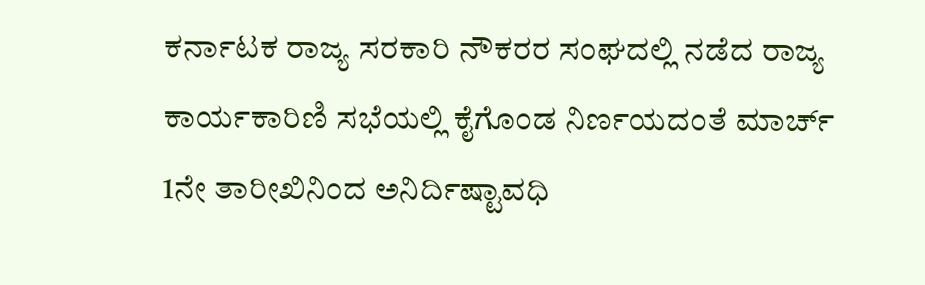ಕರ್ನಾಟಕ ರಾಜ್ಯ ಸರಕಾರಿ ನೌಕರರ ಸಂಘದಲ್ಲಿ ನಡೆದ ರಾಜ್ಯ ಕಾರ್ಯಕಾರಿಣಿ ಸಭೆಯಲ್ಲಿ ಕೈಗೊಂಡ ನಿರ್ಣಯದಂತೆ ಮಾರ್ಚ್ 1ನೇ ತಾರೀಖಿನಿಂದ ಅನಿರ್ದಿಷ್ಟಾವಧಿ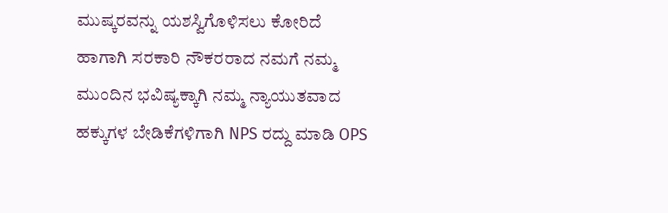ಮುಷ್ಕರವನ್ನು ಯಶಸ್ವಿಗೊಳಿಸಲು ಕೋರಿದೆ ಹಾಗಾಗಿ ಸರಕಾರಿ ನೌಕರರಾದ ನಮಗೆ ನಮ್ಮ ಮುಂದಿನ ಭವಿಷ್ಯಕ್ಕಾಗಿ ನಮ್ಮ ನ್ಯಾಯುತವಾದ ಹಕ್ಕುಗಳ ಬೇಡಿಕೆಗಳಿಗಾಗಿ NPS ರದ್ದು ಮಾಡಿ OPS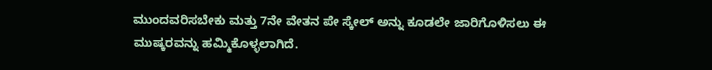ಮುಂದವರಿಸಬೇಕು ಮತ್ತು 7ನೇ ವೇತನ ಪೇ ಸ್ಕೇಲ್ ಅನ್ನು ಕೂಡಲೇ ಜಾರಿಗೊಳಿಸಲು ಈ ಮುಷ್ಕರವನ್ನು ಹಮ್ಮಿಕೊಳ್ಳಲಾಗಿದೆ.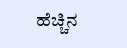ಹೆಚ್ಚಿನ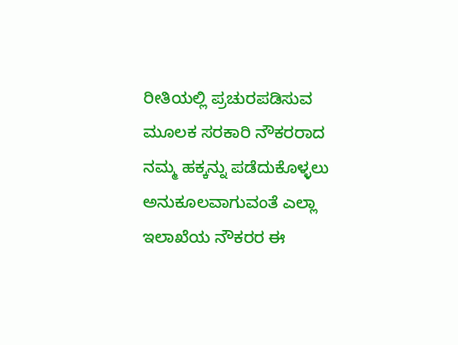ರೀತಿಯಲ್ಲಿ ಪ್ರಚುರಪಡಿಸುವ ಮೂಲಕ ಸರಕಾರಿ ನೌಕರರಾದ ನಮ್ಮ ಹಕ್ಕನ್ನು ಪಡೆದುಕೊಳ್ಳಲು ಅನುಕೂಲವಾಗುವಂತೆ ಎಲ್ಲಾ ಇಲಾಖೆಯ ನೌಕರರ ಈ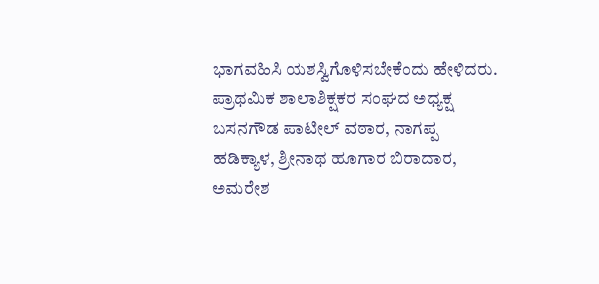ಭಾಗವಹಿಸಿ ಯಶಸ್ವಿಗೊಳಿಸಬೇಕೆಂದು ಹೇಳಿದರು.
ಪ್ರಾಥಮಿಕ ಶಾಲಾ‌ಶಿಕ್ಷಕರ ಸಂಘದ ಅಧ್ಯಕ್ಷ ಬಸನಗೌಡ ಪಾಟೀಲ್ ವಠಾರ, ನಾಗಪ್ಪ ಹಡಿಕ್ಯಾಳ, ಶ್ರೀನಾಥ ಹೂಗಾರ ಬಿರಾದಾರ, ಅಮರೇಶ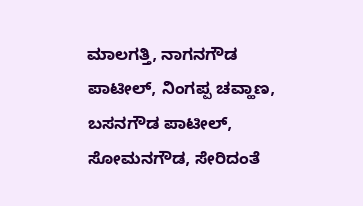ಮಾಲಗತ್ತಿ, ನಾಗನಗೌಡ ಪಾಟೀಲ್, ನಿಂಗಪ್ಪ ಚವ್ಹಾಣ, ಬಸನಗೌಡ ಪಾಟೀಲ್, ಸೋಮನಗೌಡ, ಸೇರಿದಂತೆ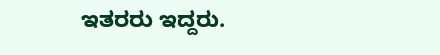ಇತರರು ಇದ್ದರು.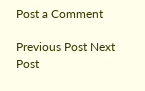Post a Comment

Previous Post Next Post